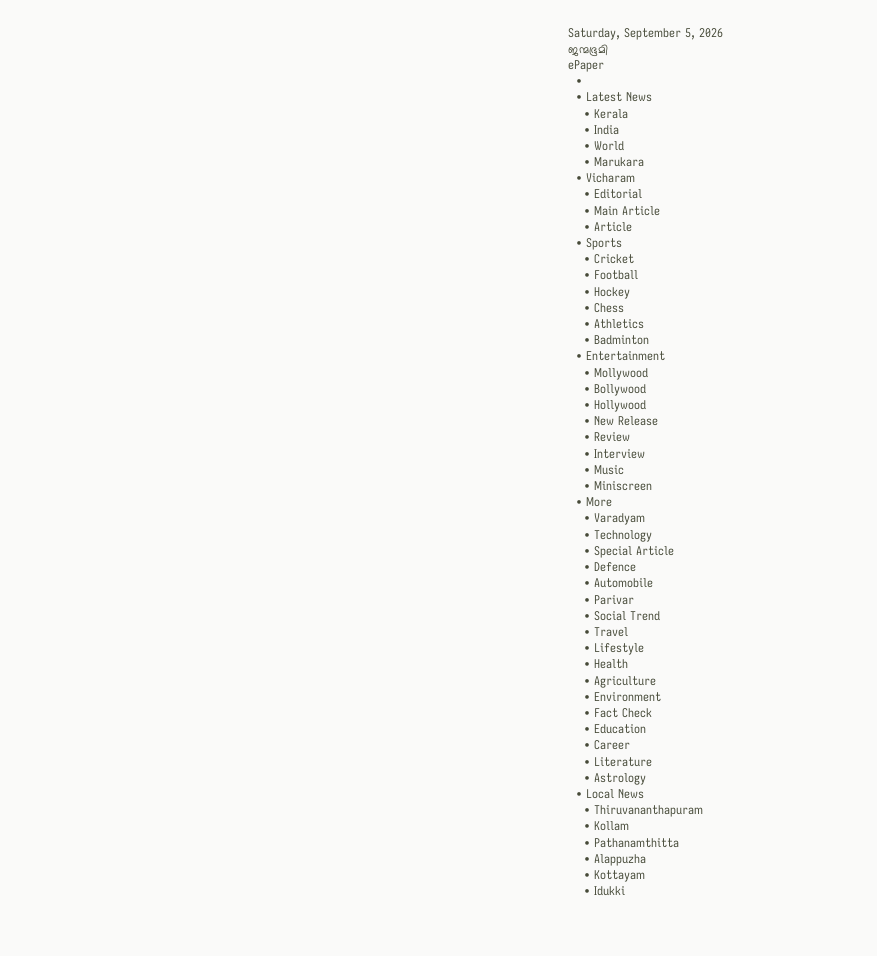Saturday, September 5, 2026
ജന്മഭൂമി
ePaper
  •
  • Latest News
    • Kerala
    • India
    • World
    • Marukara
  • Vicharam
    • Editorial
    • Main Article
    • Article
  • Sports
    • Cricket
    • Football
    • Hockey
    • Chess
    • Athletics
    • Badminton
  • Entertainment
    • Mollywood
    • Bollywood
    • Hollywood
    • New Release
    • Review
    • Interview
    • Music
    • Miniscreen
  • More
    • Varadyam
    • Technology
    • Special Article
    • Defence
    • Automobile
    • Parivar
    • Social Trend
    • Travel
    • Lifestyle
    • Health
    • Agriculture
    • Environment
    • Fact Check
    • Education
    • Career
    • Literature
    • Astrology
  • Local News
    • Thiruvananthapuram
    • Kollam
    • Pathanamthitta
    • Alappuzha
    • Kottayam
    • Idukki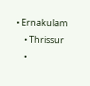• Ernakulam
    • Thrissur
    •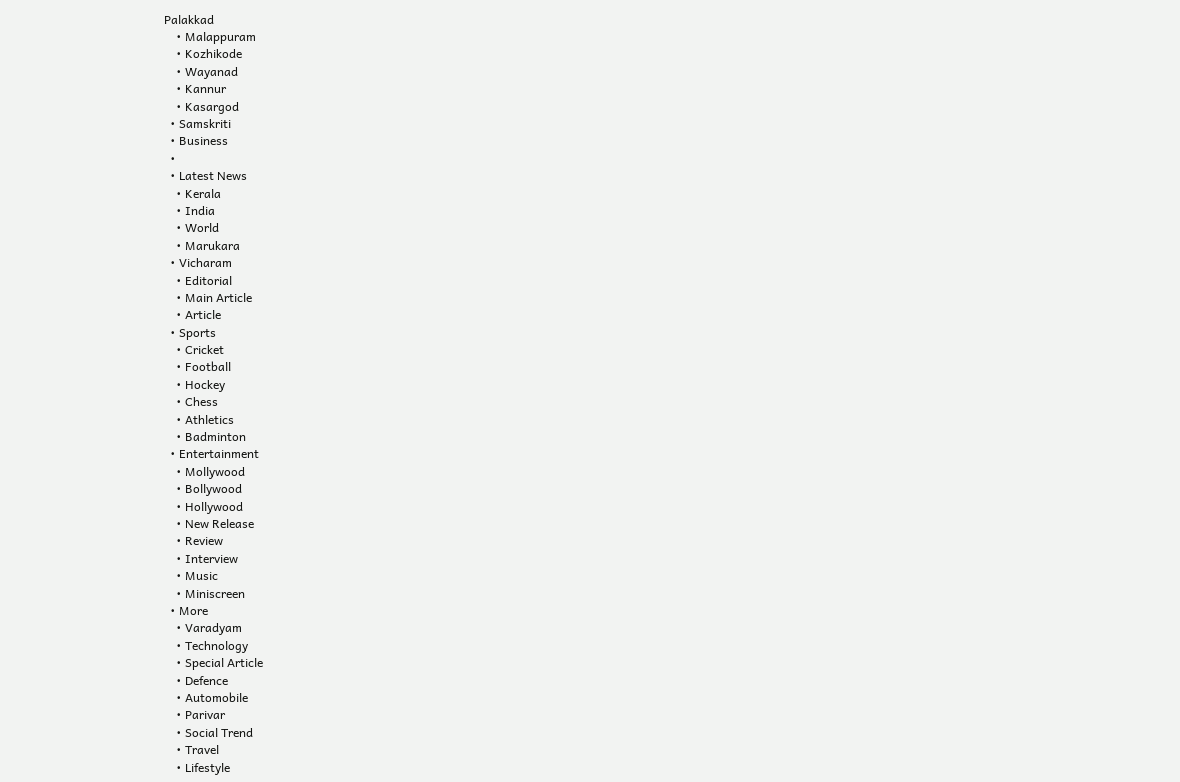Palakkad
    • Malappuram
    • Kozhikode
    • Wayanad
    • Kannur
    • Kasargod
  • Samskriti
  • Business
  •
  • Latest News
    • Kerala
    • India
    • World
    • Marukara
  • Vicharam
    • Editorial
    • Main Article
    • Article
  • Sports
    • Cricket
    • Football
    • Hockey
    • Chess
    • Athletics
    • Badminton
  • Entertainment
    • Mollywood
    • Bollywood
    • Hollywood
    • New Release
    • Review
    • Interview
    • Music
    • Miniscreen
  • More
    • Varadyam
    • Technology
    • Special Article
    • Defence
    • Automobile
    • Parivar
    • Social Trend
    • Travel
    • Lifestyle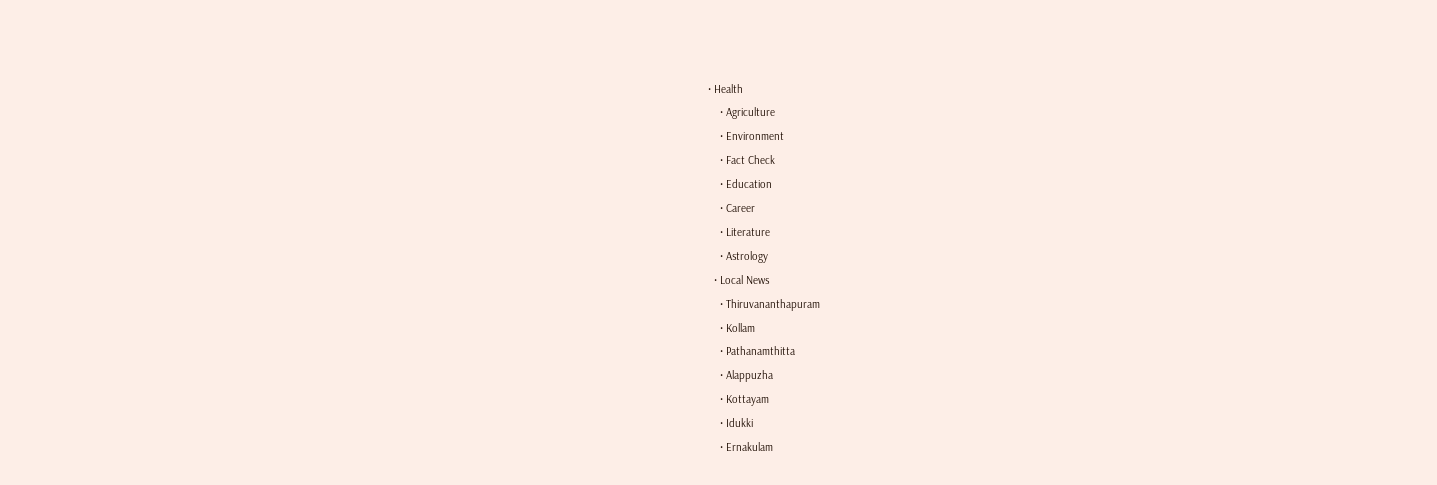• Health
    • Agriculture
    • Environment
    • Fact Check
    • Education
    • Career
    • Literature
    • Astrology
  • Local News
    • Thiruvananthapuram
    • Kollam
    • Pathanamthitta
    • Alappuzha
    • Kottayam
    • Idukki
    • Ernakulam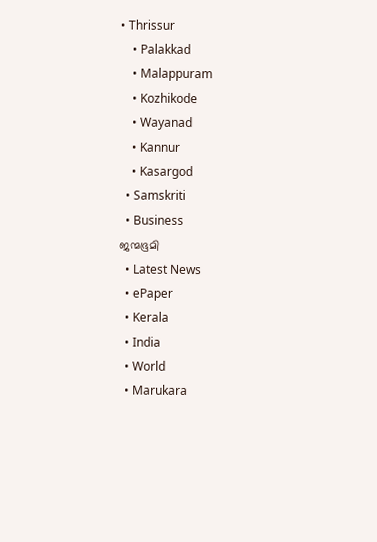• Thrissur
    • Palakkad
    • Malappuram
    • Kozhikode
    • Wayanad
    • Kannur
    • Kasargod
  • Samskriti
  • Business
ജന്മഭൂമി
  • Latest News
  • ePaper
  • Kerala
  • India
  • World
  • Marukara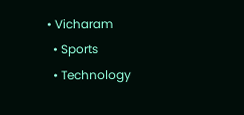• Vicharam
  • Sports
  • Technology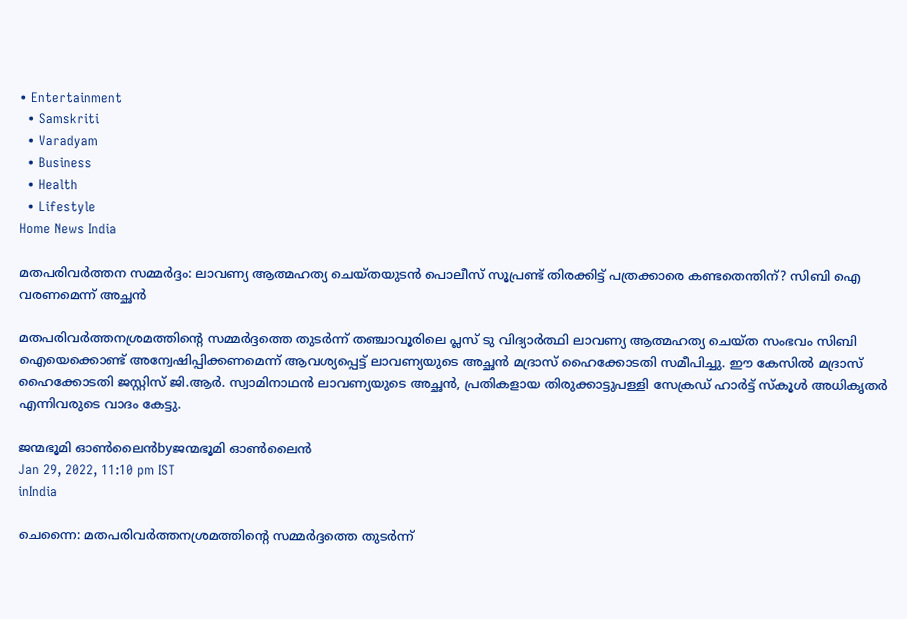• Entertainment
  • Samskriti
  • Varadyam
  • Business
  • Health
  • Lifestyle
Home News India

മതപരിവര്‍ത്തന സമ്മര്‍ദ്ദം: ലാവണ്യ ആത്മഹത്യ ചെയ്തയുടന്‍ പൊലീസ് സൂപ്രണ്ട് തിരക്കിട്ട് പത്രക്കാരെ കണ്ടതെന്തിന്? സിബി ഐ വരണമെന്ന് അച്ഛന്‍

മതപരിവര്‍ത്തനശ്രമത്തിന്റെ സമ്മര്‍ദ്ദത്തെ തുടര്‍ന്ന് തഞ്ചാവൂരിലെ പ്ലസ് ടു വിദ്യാര്‍ത്ഥി ലാവണ്യ ആത്മഹത്യ ചെയ്ത സംഭവം സിബി ഐയെക്കൊണ്ട് അന്വേഷിപ്പിക്കണമെന്ന് ആവശ്യപ്പെട്ട് ലാവണ്യയുടെ അച്ഛന്‍ മദ്രാസ് ഹൈക്കോടതി സമീപിച്ചു. ഈ കേസില്‍ മദ്രാസ് ഹൈക്കോടതി ജസ്റ്റിസ് ജി.ആര്‍. സ്വാമിനാഥന്‍ ലാവണ്യയുടെ അച്ഛന്‍, പ്രതികളായ തിരുക്കാട്ടുപള്ളി സേക്രഡ് ഹാര്‍ട്ട് സ്‌കൂള്‍ അധികൃതര്‍ എന്നിവരുടെ വാദം കേട്ടു.

ജന്മഭൂമി ഓണ്‍ലൈന്‍byജന്മഭൂമി ഓണ്‍ലൈന്‍
Jan 29, 2022, 11:10 pm IST
inIndia

ചെന്നൈ: മതപരിവര്‍ത്തനശ്രമത്തിന്റെ സമ്മര്‍ദ്ദത്തെ തുടര്‍ന്ന്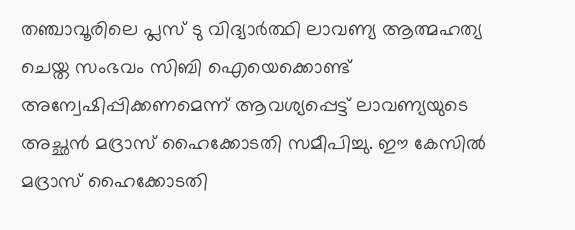തഞ്ചാവൂരിലെ പ്ലസ് ടു വിദ്യാര്‍ത്ഥി ലാവണ്യ ആത്മഹത്യ ചെയ്ത സംഭവം സിബി ഐയെക്കൊണ്ട് അന്വേഷിപ്പിക്കണമെന്ന് ആവശ്യപ്പെട്ട് ലാവണ്യയുടെ അച്ഛന്‍ മദ്രാസ് ഹൈക്കോടതി സമീപിച്ചു. ഈ കേസില്‍ മദ്രാസ് ഹൈക്കോടതി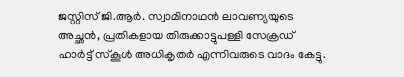ജസ്റ്റിസ് ജി.ആര്‍. സ്വാമിനാഥന്‍ ലാവണ്യയുടെ അച്ഛന്‍, പ്രതികളായ തിരുക്കാട്ടുപള്ളി സേക്രഡ് ഹാര്‍ട്ട് സ്‌കൂള്‍ അധികൃതര്‍ എന്നിവരുടെ വാദം കേട്ടു.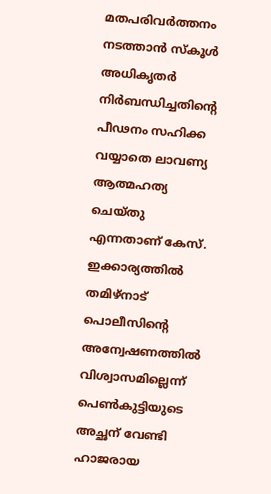മതപരിവര്‍ത്തനം നടത്താന്‍ സ്‌കൂള്‍ അധികൃതര്‍ നിര്‍ബന്ധിച്ചതിന്റെ പീഢനം സഹിക്ക വയ്യാതെ ലാവണ്യ ആത്മഹത്യ ചെയ്തു എന്നതാണ് കേസ്. ഇക്കാര്യത്തില്‍ തമിഴ്‌നാട് പൊലീസിന്റെ അന്വേഷണത്തില്‍ വിശ്വാസമില്ലെന്ന് പെണ്‍കുട്ടിയുടെ അച്ഛന് വേണ്ടി ഹാജരായ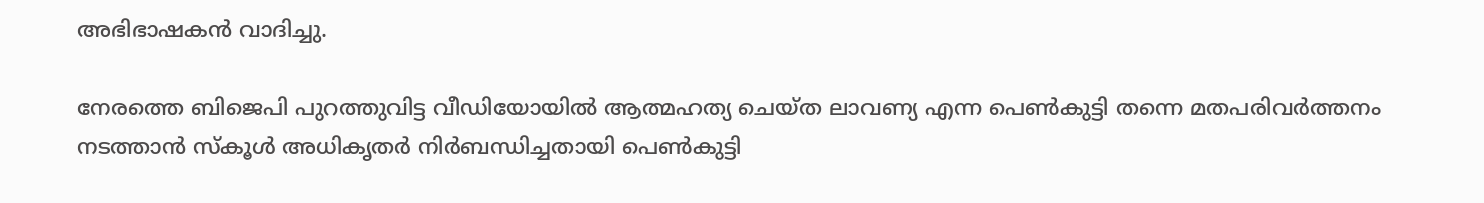അഭിഭാഷകന്‍ വാദിച്ചു.

നേരത്തെ ബിജെപി പുറത്തുവിട്ട വീഡിയോയില്‍ ആത്മഹത്യ ചെയ്ത ലാവണ്യ എന്ന പെണ്‍കുട്ടി തന്നെ മതപരിവര്‍ത്തനം നടത്താന്‍ സ്കൂള്‍ അധികൃതര്‍ നിര്‍ബന്ധിച്ചതായി പെണ്‍കുട്ടി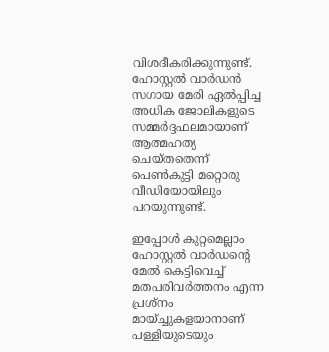വിശദീകരിക്കുന്നുണ്ട്. ഹോസ്റ്റല്‍ വാര്‍ഡന്‍ സഗായ മേരി ഏല്‍പ്പിച്ച അധിക ജോലികളുടെ സമ്മര്‍ദ്ദഫലമായാണ് ആത്മഹത്യ ചെയ്തതെന്ന് പെണ്‍കുട്ടി മറ്റൊരു വീഡിയോയിലും പറയുന്നുണ്ട്.

ഇപ്പോള്‍ കുറ്റമെല്ലാം ഹോസ്റ്റല്‍ വാര്‍ഡന്റെ മേല്‍ കെട്ടിവെച്ച് മതപരിവര്‍ത്തനം എന്ന പ്രശ്നം മായ്ച്ചുകളയാനാണ് പള്ളിയുടെയും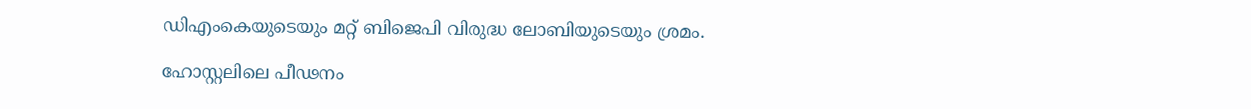ഡിഎംകെയുടെയും മറ്റ് ബിജെപി വിരുദ്ധ ലോബിയുടെയും ശ്രമം.

ഹോസ്റ്റലിലെ പീഢനം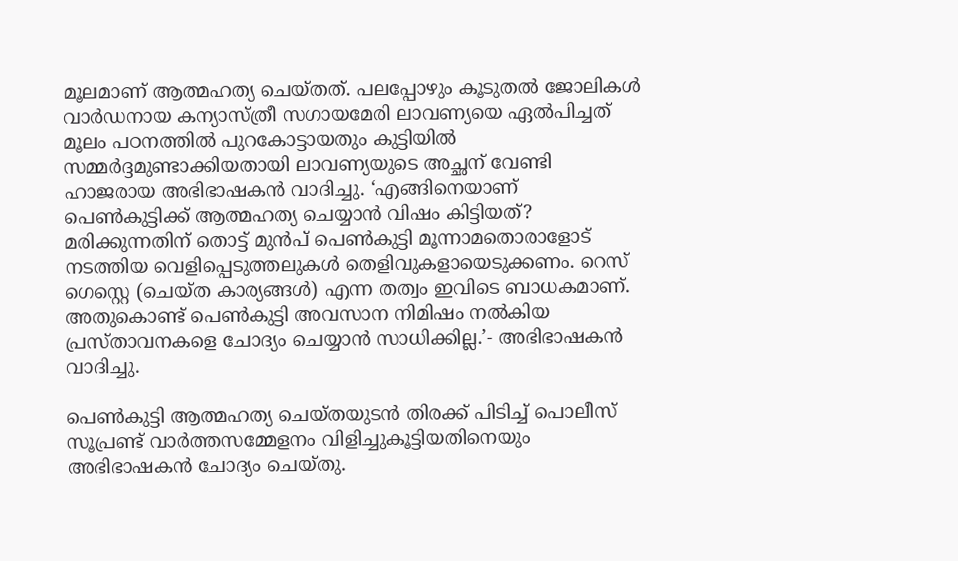മൂലമാണ് ആത്മഹത്യ ചെയ്തത്. പലപ്പോഴും കൂടുതല്‍ ജോലികള്‍ വാര്‍ഡനായ കന്യാസ്ത്രീ സഗായമേരി ലാവണ്യയെ ഏല്‍പിച്ചത് മൂലം പഠനത്തില്‍ പുറകോട്ടായതും കുട്ടിയില്‍ സമ്മര്‍ദ്ദമുണ്ടാക്കിയതായി ലാവണ്യയുടെ അച്ഛന് വേണ്ടി ഹാജരായ അഭിഭാഷകന്‍ വാദിച്ചു. ‘എങ്ങിനെയാണ് പെണ്‍കുട്ടിക്ക് ആത്മഹത്യ ചെയ്യാന്‍ വിഷം കിട്ടിയത്? മരിക്കുന്നതിന് തൊട്ട് മുന്‍പ് പെണ്‍കുട്ടി മൂന്നാമതൊരാളോട് നടത്തിയ വെളിപ്പെടുത്തലുകള്‍ തെളിവുകളായെടുക്കണം. റെസ് ഗെസ്റ്റെ (ചെയ്ത കാര്യങ്ങള്‍) എന്ന തത്വം ഇവിടെ ബാധകമാണ്. അതുകൊണ്ട് പെണ്‍കുട്ടി അവസാന നിമിഷം നല്‍കിയ പ്രസ്താവനകളെ ചോദ്യം ചെയ്യാന്‍ സാധിക്കില്ല.’- അഭിഭാഷകന്‍ വാദിച്ചു.

പെണ്‍കുട്ടി ആത്മഹത്യ ചെയ്തയുടന്‍ തിരക്ക് പിടിച്ച് പൊലീസ് സൂപ്രണ്ട് വാര്‍ത്തസമ്മേളനം വിളിച്ചുകൂട്ടിയതിനെയും അഭിഭാഷകന്‍ ചോദ്യം ചെയ്തു.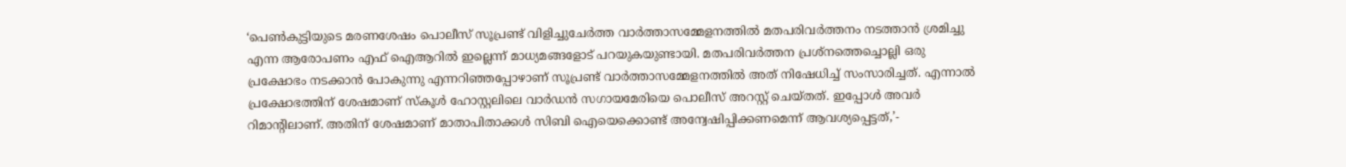‘പെണ്‍കുട്ടിയുടെ മരണശേഷം പൊലീസ് സൂപ്രണ്ട് വിളിച്ചുചേര്‍ത്ത വാര്‍ത്താസമ്മേളനത്തില്‍ മതപരിവര്‍ത്തനം നടത്താന്‍ ശ്രമിച്ചു എന്ന ആരോപണം എഫ് ഐആറില്‍ ഇല്ലെന്ന് മാധ്യമങ്ങളോട് പറയുകയുണ്ടായി. മതപരിവര്‍ത്തന പ്രശ്‌നത്തെച്ചൊല്ലി ഒരു പ്രക്ഷോഭം നടക്കാന്‍ പോകുന്നു എന്നറിഞ്ഞപ്പോഴാണ് സൂപ്രണ്ട് വാര്‍ത്താസമ്മേളനത്തില്‍ അത് നിഷേധിച്ച് സംസാരിച്ചത്. എന്നാല്‍ പ്രക്ഷോഭത്തിന് ശേഷമാണ് സ്‌കൂള്‍ ഹോസ്റ്റലിലെ വാര്‍ഡന്‍ സഗായമേരിയെ പൊലീസ് അറസ്റ്റ് ചെയ്തത്. ഇപ്പോള്‍ അവര്‍ റിമാന്റിലാണ്. അതിന് ശേഷമാണ് മാതാപിതാക്കള്‍ സിബി ഐയെക്കൊണ്ട് അന്വേഷിപ്പിക്കണമെന്ന് ആവശ്യപ്പെട്ടത്,’-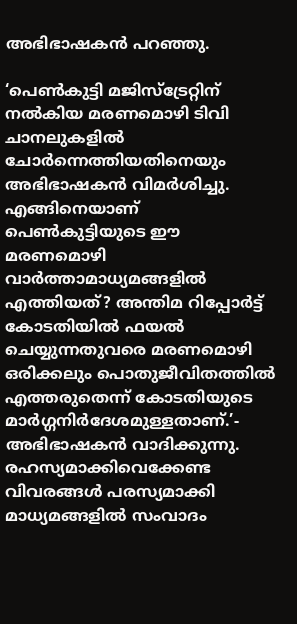അഭിഭാഷകന്‍ പറഞ്ഞു.

‘പെണ്‍കുട്ടി മജിസ്‌ട്രേറ്റിന് നല്‍കിയ മരണമൊഴി ടിവി ചാനലുകളില്‍ ചോര്‍ന്നെത്തിയതിനെയും അഭിഭാഷകന്‍ വിമര്‍ശിച്ചു. എങ്ങിനെയാണ് പെണ്‍കുട്ടിയുടെ ഈ മരണമൊഴി വാര്‍ത്താമാധ്യമങ്ങളില്‍ എത്തിയത്? അന്തിമ റിപ്പോര്‍ട്ട് കോടതിയില്‍ ഫയല്‍ ചെയ്യുന്നതുവരെ മരണമൊഴി ഒരിക്കലും പൊതുജീവിതത്തില്‍ എത്തരുതെന്ന് കോടതിയുടെ മാര്‍ഗ്ഗനിര്‍ദേശമുള്ളതാണ്.’- അഭിഭാഷകന്‍ വാദിക്കുന്നു. രഹസ്യമാക്കിവെക്കേണ്ട വിവരങ്ങള്‍ പരസ്യമാക്കി മാധ്യമങ്ങളില്‍ സംവാദം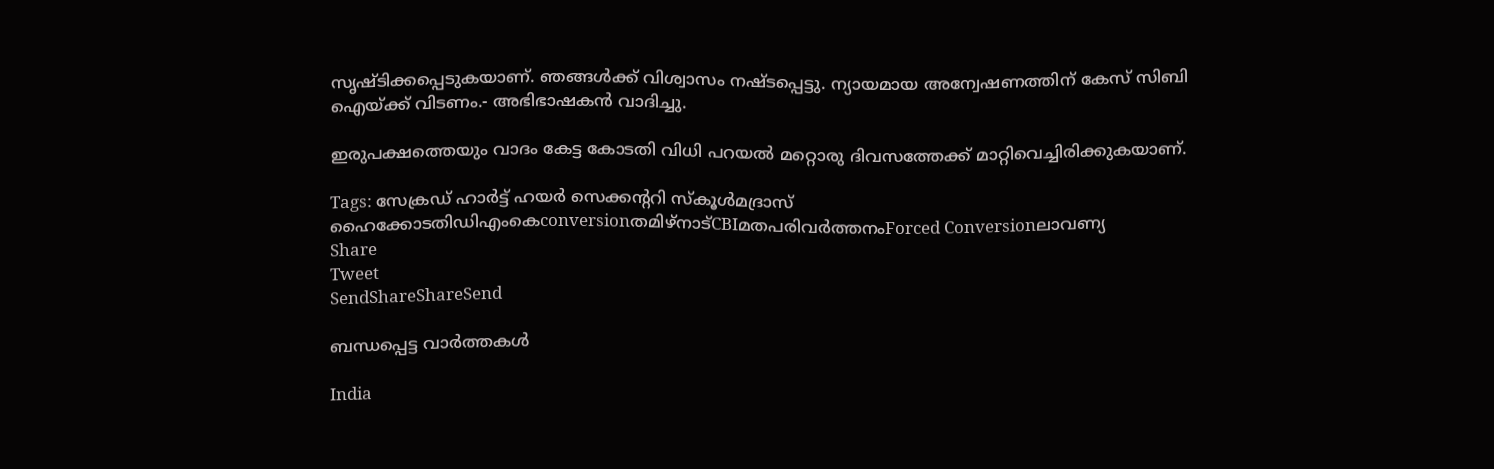സൃഷ്ടിക്കപ്പെടുകയാണ്. ഞങ്ങള്‍ക്ക് വിശ്വാസം നഷ്ടപ്പെട്ടു. ന്യായമായ അന്വേഷണത്തിന് കേസ് സിബി ഐയ്‌ക്ക് വിടണം.- അഭിഭാഷകന്‍ വാദിച്ചു.

ഇരുപക്ഷത്തെയും വാദം കേട്ട കോടതി വിധി പറയല്‍ മറ്റൊരു ദിവസത്തേക്ക് മാറ്റിവെച്ചിരിക്കുകയാണ്.

Tags: സേക്രഡ് ഹാര്‍ട്ട് ഹയര്‍ സെക്കന്‍ററി സ്‌കൂള്‍മദ്രാസ് ഹൈക്കോടതിഡിഎംകെconversionതമിഴ്നാട്CBIമതപരിവര്‍ത്തനംForced Conversionലാവണ്യ
Share
Tweet
SendShareShareSend

ബന്ധപ്പെട്ട വാര്‍ത്തകള്‍

India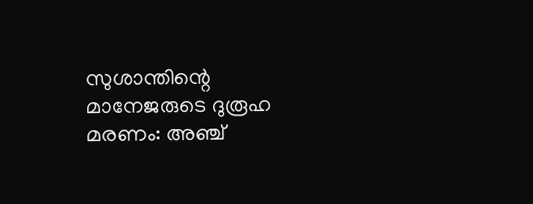സുശാന്തിന്റെ മാനേജരുടെ ദുരൂഹ മരണം: അഞ്ച്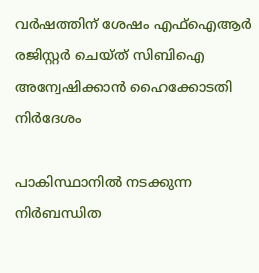വർഷത്തിന് ശേഷം എഫ്ഐആർ രജിസ്റ്റർ ചെയ്ത് സിബിഐ അന്വേഷിക്കാൻ ഹൈക്കോടതി നിർദേശം

പാകിസ്ഥാനില്‍ നടക്കുന്ന നിര്‍ബന്ധിത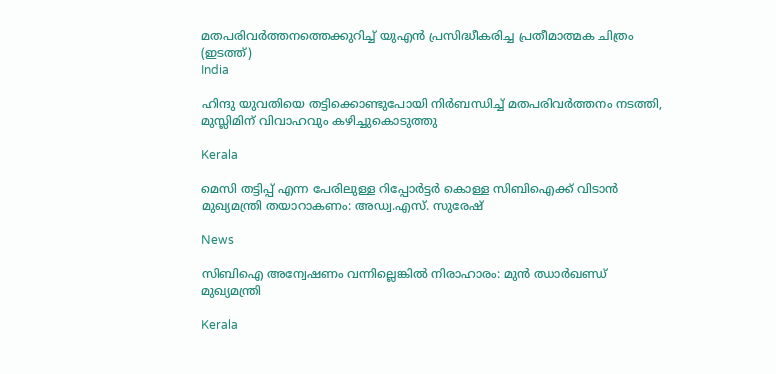മതപരിവര്‍ത്തനത്തെക്കുറിച്ച് യുഎന്‍ പ്രസിദ്ധീകരിച്ച പ്രതീമാത്മക ചിത്രം (ഇടത്ത്)
India

ഹിന്ദു യുവതിയെ തട്ടിക്കൊണ്ടുപോയി നിര്‍ബന്ധിച്ച് മതപരിവര്‍ത്തനം നടത്തി, മുസ്ലിമിന് വിവാഹവും കഴിച്ചുകൊടുത്തു

Kerala

മെസി തട്ടിപ്പ് എന്ന പേരിലുള്ള റിപ്പോർട്ടർ കൊള്ള സിബിഐക്ക് വിടാൻ മുഖ്യമന്ത്രി തയാറാകണം: അഡ്വ.എസ്. സുരേഷ്

News

സിബിഐ അന്വേഷണം വന്നില്ലെങ്കിൽ നിരാഹാരം: മുൻ ഝാർഖണ്ഡ് മുഖ്യമന്ത്രി

Kerala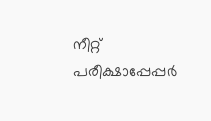നീറ്റ് പരീക്ഷാപ്പേപ്പർ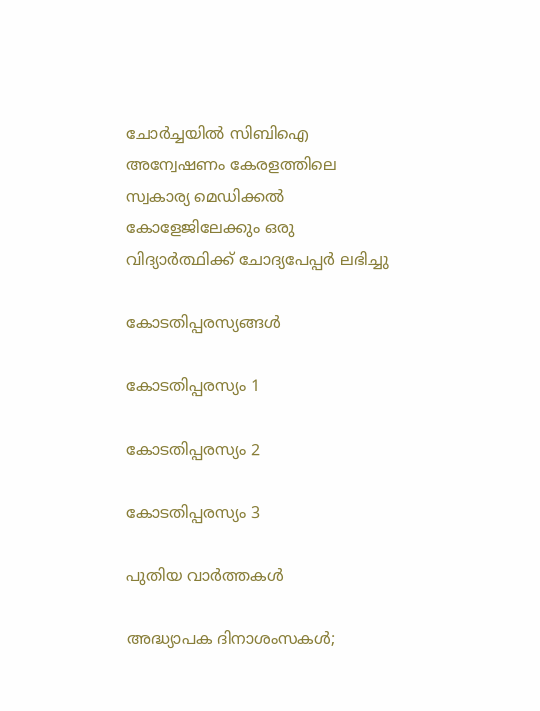ചോർച്ചയില്‍ സിബിഐ അന്വേഷണം കേരളത്തിലെ സ്വകാര്യ മെഡിക്കൽ കോളേജിലേക്കും ഒരു വിദ്യാര്‍ത്ഥിക്ക് ചോദ്യപേപ്പര്‍ ലഭിച്ചു

കോടതിപ്പരസ്യങ്ങള്‍

കോടതിപ്പരസ്യം 1

കോടതിപ്പരസ്യം 2

കോടതിപ്പരസ്യം 3

പുതിയ വാര്‍ത്തകള്‍

അദ്ധ്യാപക ദിനാശംസകള്‍;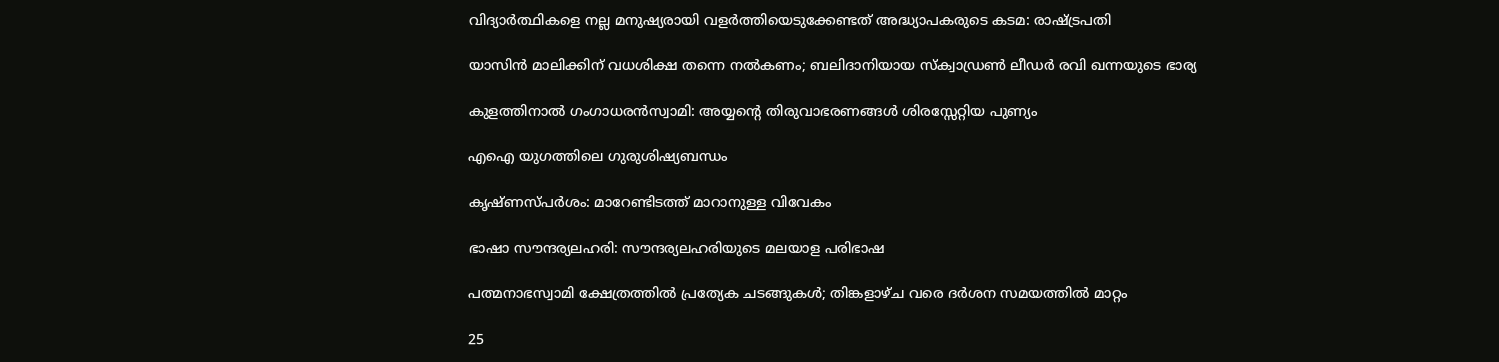വിദ്യാര്‍ത്ഥികളെ നല്ല മനുഷ്യരായി വളര്‍ത്തിയെടുക്കേണ്ടത് അദ്ധ്യാപകരുടെ കടമ: രാഷ്‌ട്രപതി

യാസിന്‍ മാലിക്കിന് വധശിക്ഷ തന്നെ നല്‍കണം; ബലിദാനിയായ സ്‌ക്വാഡ്രണ്‍ ലീഡര്‍ രവി ഖന്നയുടെ ഭാര്യ

കുളത്തിനാല്‍ ഗംഗാധരന്‍സ്വാമി: അയ്യന്റെ തിരുവാഭരണങ്ങള്‍ ശിരസ്സേറ്റിയ പുണ്യം

എഐ യുഗത്തിലെ ഗുരുശിഷ്യബന്ധം

കൃഷ്ണസ്പര്‍ശം: മാറേണ്ടിടത്ത് മാറാനുള്ള വിവേകം

ഭാഷാ സൗന്ദര്യലഹരി: സൗന്ദര്യലഹരിയുടെ മലയാള പരിഭാഷ

പത്മനാഭസ്വാമി ക്ഷേത്രത്തില്‍ പ്രത്യേക ചടങ്ങുകള്‍; തിങ്കളാഴ്ച വരെ ദര്‍ശന സമയത്തില്‍ മാറ്റം

25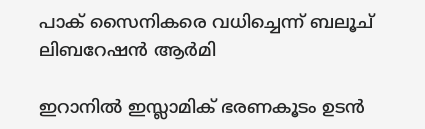പാക് സൈനികരെ വധിച്ചെന്ന് ബലൂച് ലിബറേഷന്‍ ആര്‍മി

ഇറാനില്‍ ഇസ്ലാമിക് ഭരണകൂടം ഉടന്‍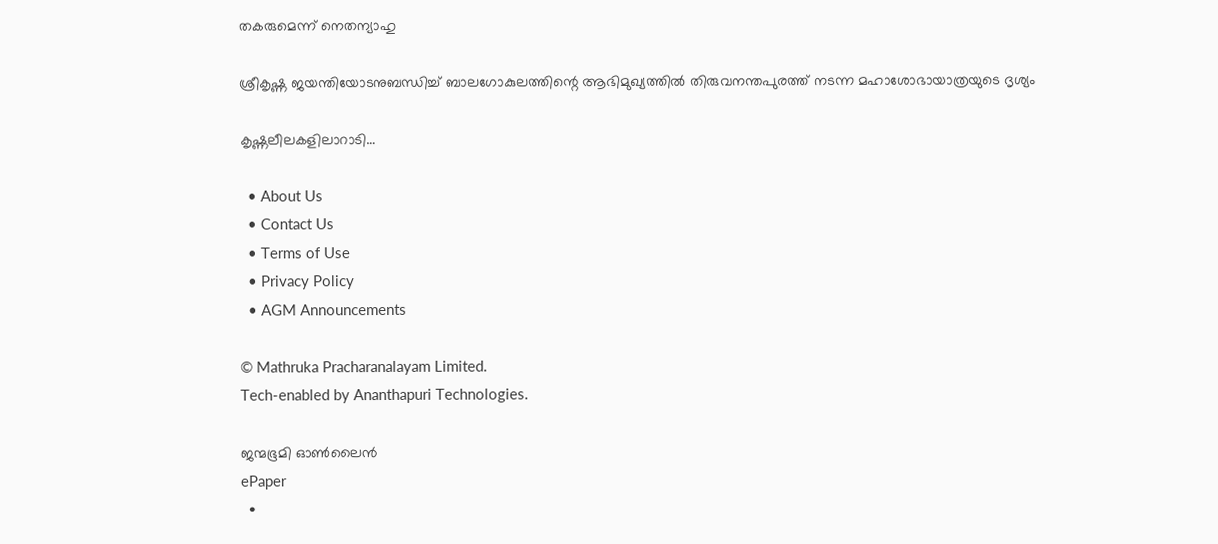തകരുമെന്ന് നെതന്യാഹു

ശ്രീകൃഷ്ണ ജയന്തിയോടനുബന്ധിച്ച് ബാലഗോകുലത്തിന്റെ ആഭിമുഖ്യത്തില്‍ തിരുവനന്തപുരത്ത് നടന്ന മഹാശോഭായാത്രയുടെ ദൃശ്യം

കൃഷ്ണലീലകളിലാറാടി…

  • About Us
  • Contact Us
  • Terms of Use
  • Privacy Policy
  • AGM Announcements

© Mathruka Pracharanalayam Limited.
Tech-enabled by Ananthapuri Technologies.

ജന്മഭൂമി ഓണ്‍ലൈന്‍
ePaper
  •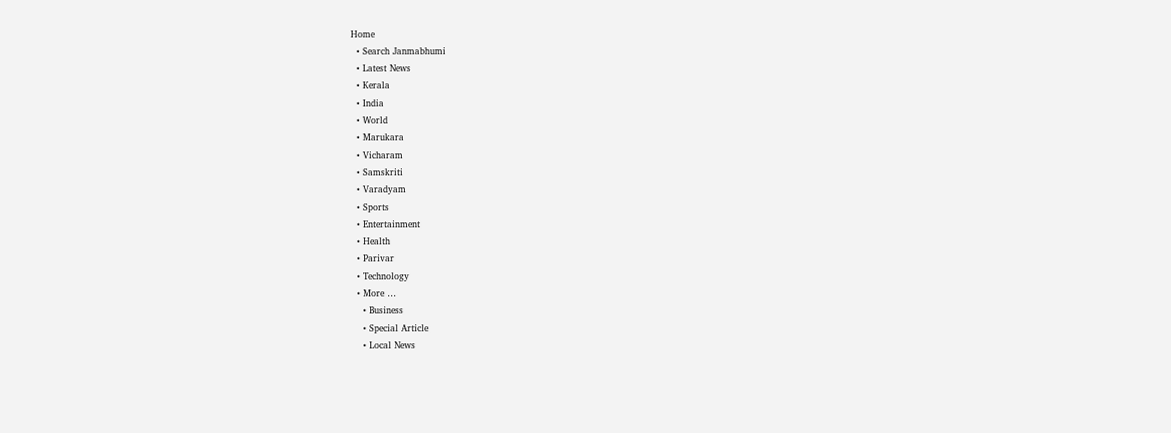Home
  • Search Janmabhumi
  • Latest News
  • Kerala
  • India
  • World
  • Marukara
  • Vicharam
  • Samskriti
  • Varadyam
  • Sports
  • Entertainment
  • Health
  • Parivar
  • Technology
  • More …
    • Business
    • Special Article
    • Local News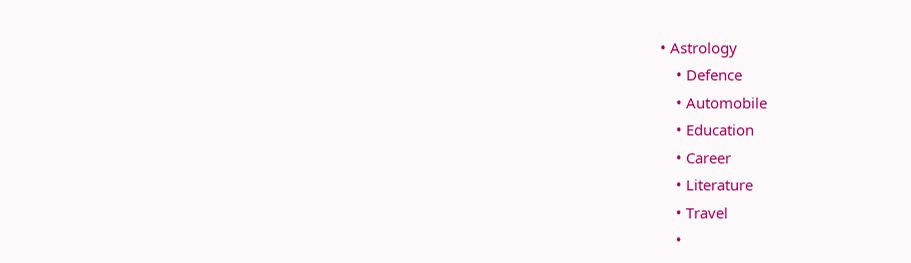• Astrology
    • Defence
    • Automobile
    • Education
    • Career
    • Literature
    • Travel
    •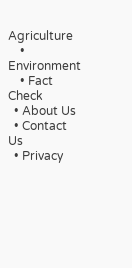Agriculture
    • Environment
    • Fact Check
  • About Us
  • Contact Us
  • Privacy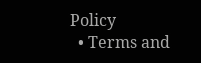Policy
  • Terms and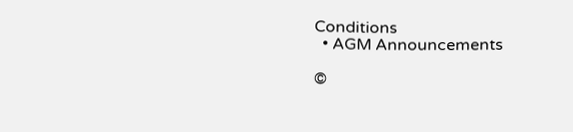Conditions
  • AGM Announcements

©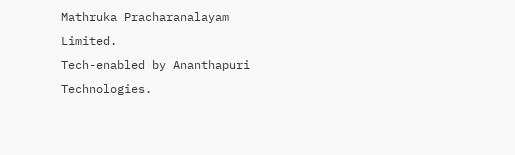Mathruka Pracharanalayam Limited.
Tech-enabled by Ananthapuri Technologies.